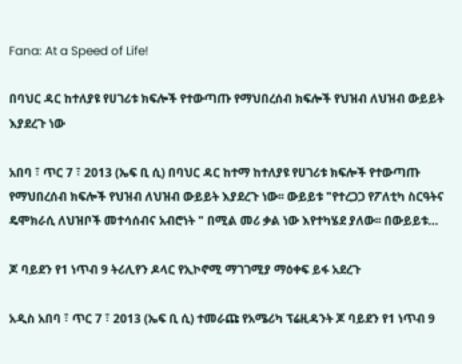Fana: At a Speed of Life!

በባህር ዳር ከተለያዩ የሀገሪቱ ክፍሎች የተውጣጡ የማህበረሰብ ክፍሎች የህዝብ ለህዝብ ውይይት እያደረጉ ነው

አበባ ፣ ጥር 7 ፣ 2013 (ኤፍ ቢ ሲ) በባህር ዳር ከተማ ከተለያዩ የሀገሪቱ ክፍሎች የተውጣጡ የማህበረሰብ ክፍሎች የህዝብ ለህዝብ ውይይት እያደረጉ ነው፡፡ ውይይቱ "የተረጋጋ የፖለቲካ ስርዓትና ዴሞክራሲ ለህዝቦች መተሳሰብና አብሮነት " በሚል መሪ ቃል ነው እየተካሄደ ያለው፡፡ በውይይቱ…

ጆ ባይደን የ1 ነጥብ 9 ትሪሊየን ዶላር የኢኮኖሚ ማገገሚያ ማዕቀፍ ይፋ አደረጉ

አዲስ አበባ ፣ ጥር 7 ፣ 2013 (ኤፍ ቢ ሲ) ተመራጩ የአሜሪካ ፕሬዚዳንት ጆ ባይደን የ1 ነጥብ 9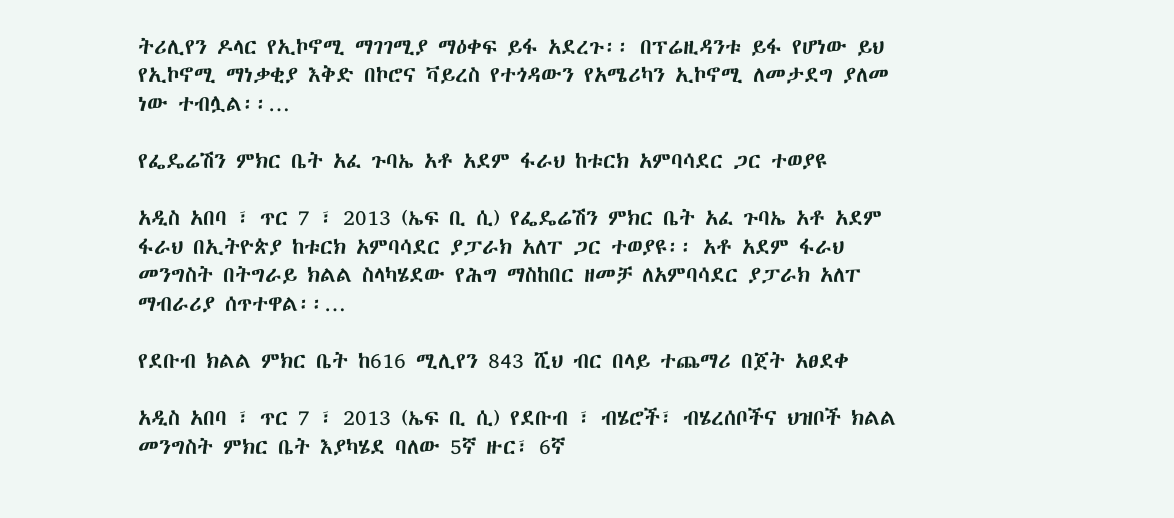ትሪሊየን ዶላር የኢኮኖሚ ማገገሚያ ማዕቀፍ ይፋ አደረጉ፡፡ በፕሬዚዳንቱ ይፋ የሆነው ይህ የኢኮኖሚ ማነቃቂያ እቅድ በኮሮና ቫይረስ የተጎዳውን የአሜሪካን ኢኮኖሚ ለመታደግ ያለመ ነው ተብሏል፡፡…

የፌዴሬሽን ምክር ቤት አፈ ጉባኤ አቶ አደም ፋራህ ከቱርክ አምባሳደር ጋር ተወያዩ

አዲስ አበባ ፣ ጥር 7 ፣ 2013 (ኤፍ ቢ ሲ) የፌዴሬሽን ምክር ቤት አፈ ጉባኤ አቶ አደም ፋራህ በኢትዮጵያ ከቱርክ አምባሳደር ያፓራክ አለፐ ጋር ተወያዩ፡፡ አቶ አደም ፋራህ መንግስት በትግራይ ክልል ስላካሄደው የሕግ ማስከበር ዘመቻ ለአምባሳደር ያፓራክ አለፐ ማብራሪያ ሰጥተዋል፡፡…

የደቡብ ክልል ምክር ቤት ከ616 ሚሊየን 843 ሺህ ብር በላይ ተጨማሪ በጀት አፀደቀ

አዲስ አበባ ፣ ጥር 7 ፣ 2013 (ኤፍ ቢ ሲ) የደቡብ ፣ ብሄሮች፣ ብሄረሰቦችና ህዝቦች ክልል መንግስት ምክር ቤት እያካሄደ ባለው 5ኛ ዙር፣ 6ኛ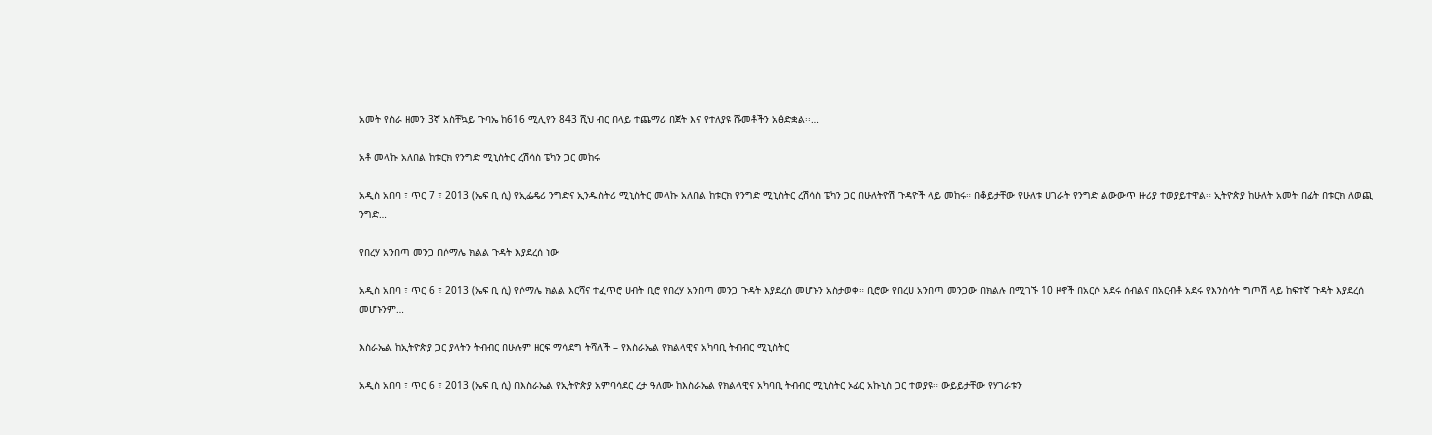አመት የስራ ዘመን 3ኛ አስቸኳይ ጉባኤ ከ616 ሚሊየን 843 ሺህ ብር በላይ ተጨማሪ በጀት እና የተለያዩ ሹመቶችን አፅድቋል፡፡…

አቶ መላኩ አለበል ከቱርክ የንግድ ሚኒስትር ረሽሳስ ፔካን ጋር መከሩ

አዲስ አበባ ፣ ጥር 7 ፣ 2013 (ኤፍ ቢ ሲ) የኢፌዴሪ ንግድና ኢንዱስትሪ ሚኒስትር መላኩ አለበል ከቱርክ የንግድ ሚኒስትር ረሽሳስ ፔካን ጋር በሁለትዮሽ ጉዳዮች ላይ መከሩ። በቆይታቸው የሁለቱ ሀገራት የንግድ ልውውጥ ዙሪያ ተወያይተዋል። ኢትዮጵያ ከሁለት አመት በፊት በቱርክ ለወጪ ንግድ…

የበረሃ አንበጣ መንጋ በሶማሌ ክልል ጉዳት እያደረሰ ነው

አዲስ አበባ ፣ ጥር 6 ፣ 2013 (ኤፍ ቢ ሲ) የሶማሌ ክልል እርሻና ተፈጥሮ ሀብት ቢሮ የበረሃ አንበጣ መንጋ ጉዳት እያደረሰ መሆኑን አስታወቀ። ቢሮው የበረሀ አንበጣ መንጋው በክልሉ በሚገኙ 10 ዞኖች በአርሶ አደሩ ሰብልና በአርብቶ አደሩ የእንስሳት ግጦሽ ላይ ከፍተኛ ጉዳት እያደረሰ መሆኑንም…

እስራኤል ከኢትዮጵያ ጋር ያላትን ትብብር በሁሉም ዘርፍ ማሳደግ ትሻለች – የእስራኤል የክልላዊና አካባቢ ትብብር ሚኒስትር

አዲስ አበባ ፣ ጥር 6 ፣ 2013 (ኤፍ ቢ ሲ) በእስራኤል የኢትዮጵያ አምባሳደር ረታ ዓለሙ ከእስራኤል የክልላዊና አካባቢ ትብብር ሚኒስትር ኦፊር አኩኒስ ጋር ተወያዩ። ውይይታቸው የሃገራቱን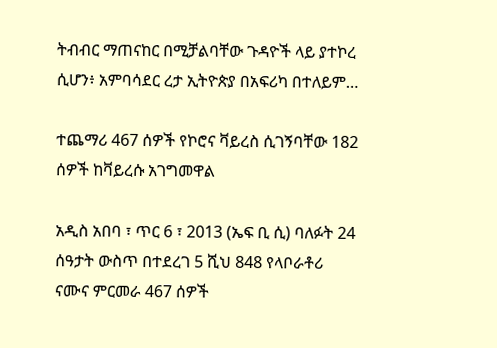ትብብር ማጠናከር በሚቻልባቸው ጉዳዮች ላይ ያተኮረ ሲሆን፥ አምባሳደር ረታ ኢትዮጵያ በአፍሪካ በተለይም…

ተጨማሪ 467 ሰዎች የኮሮና ቫይረስ ሲገኝባቸው 182 ሰዎች ከቫይረሱ አገግመዋል

አዲስ አበባ ፣ ጥር 6 ፣ 2013 (ኤፍ ቢ ሲ) ባለፉት 24 ሰዓታት ውስጥ በተደረገ 5 ሺህ 848 የላቦራቶሪ ናሙና ምርመራ 467 ሰዎች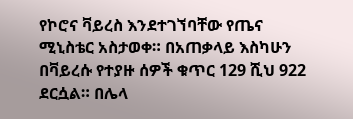የኮሮና ቫይረስ እንደተገኘባቸው የጤና ሚኒስቴር አስታወቀ። በአጠቃላይ እስካሁን በቫይረሱ የተያዙ ሰዎች ቁጥር 129 ሺህ 922 ደርሷል። በሌላ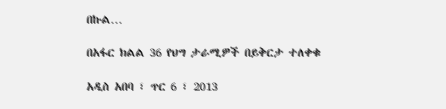በኩል…

በአፋር ክልል 36 የህግ ታራሚዎች በይቅርታ ተለቀቁ

አዲስ አበባ ፣ ጥር 6 ፣ 2013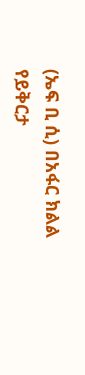(ኤፍ ቢ ሲ) በአፋር ክልል የይቅርታ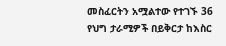መስፈርትን አሟልተው የተገኙ 36 የህግ ታራሚዎች በይቅርታ ከእስር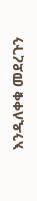እንዲለቀቁ መደረጉን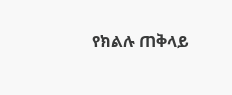የክልሉ ጠቅላይ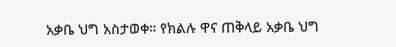አቃቤ ህግ አስታወቀ። የክልሉ ዋና ጠቅላይ አቃቤ ህግ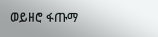ወይዘሮ ፋጡማ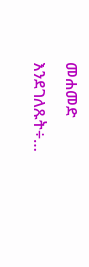መሐመድ እንደገለጹት÷…